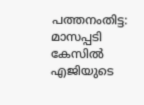പത്തനംതിട്ട: മാസപ്പടി കേസിൽ എജിയുടെ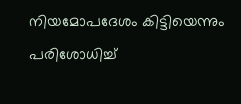നിയമോപദേശം കിട്ടിയെന്നും പരിശോധിച്ച്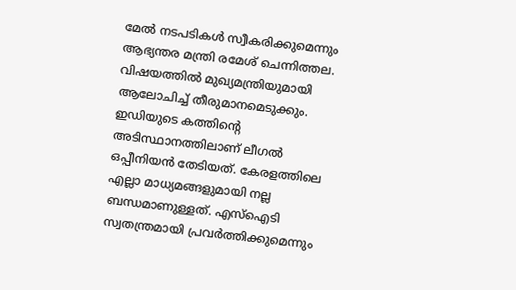മേൽ നടപടികൾ സ്വീകരിക്കുമെന്നും ആഭ്യന്തര മന്ത്രി രമേശ് ചെന്നിത്തല. വിഷയത്തിൽ മുഖ്യമന്ത്രിയുമായി ആലോചിച്ച് തീരുമാനമെടുക്കും. ഇഡിയുടെ കത്തിന്റെ അടിസ്ഥാനത്തിലാണ് ലീഗൽ ഒപ്പീനിയൻ തേടിയത്. കേരളത്തിലെ എല്ലാ മാധ്യമങ്ങളുമായി നല്ല ബന്ധമാണുള്ളത്. എസ്ഐടി സ്വതന്ത്രമായി പ്രവർത്തിക്കുമെന്നും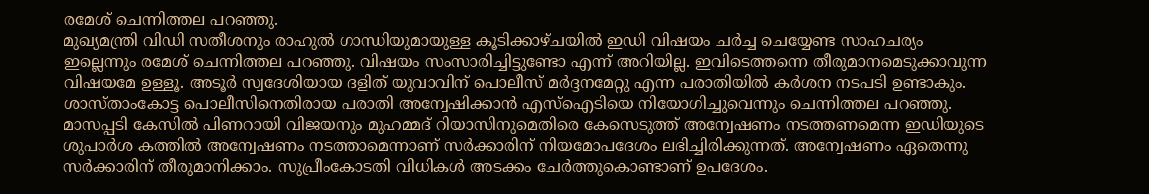രമേശ് ചെന്നിത്തല പറഞ്ഞു.
മുഖ്യമന്ത്രി വിഡി സതീശനും രാഹുൽ ഗാന്ധിയുമായുള്ള കൂടിക്കാഴ്ചയിൽ ഇഡി വിഷയം ചർച്ച ചെയ്യേണ്ട സാഹചര്യം ഇല്ലെന്നും രമേശ് ചെന്നിത്തല പറഞ്ഞു. വിഷയം സംസാരിച്ചിട്ടുണ്ടോ എന്ന് അറിയില്ല. ഇവിടെത്തന്നെ തീരുമാനമെടുക്കാവുന്ന വിഷയമേ ഉള്ളൂ. അടൂർ സ്വദേശിയായ ദളിത് യുവാവിന് പൊലീസ് മർദ്ദനമേറ്റു എന്ന പരാതിയിൽ കർശന നടപടി ഉണ്ടാകും. ശാസ്താംകോട്ട പൊലീസിനെതിരായ പരാതി അന്വേഷിക്കാൻ എസ്ഐടിയെ നിയോഗിച്ചുവെന്നും ചെന്നിത്തല പറഞ്ഞു.
മാസപ്പടി കേസിൽ പിണറായി വിജയനും മുഹമ്മദ് റിയാസിനുമെതിരെ കേസെടുത്ത് അന്വേഷണം നടത്തണമെന്ന ഇഡിയുടെ ശുപാർശ കത്തിൽ അന്വേഷണം നടത്താമെന്നാണ് സർക്കാരിന് നിയമോപദേശം ലഭിച്ചിരിക്കുന്നത്. അന്വേഷണം ഏതെന്നു സർക്കാരിന് തീരുമാനിക്കാം. സുപ്രീംകോടതി വിധികൾ അടക്കം ചേർത്തുകൊണ്ടാണ് ഉപദേശം.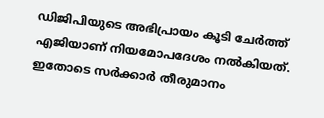ഡിജിപിയുടെ അഭിപ്രായം കൂടി ചേർത്ത് എജിയാണ് നിയമോപദേശം നൽകിയത്. ഇതോടെ സർക്കാർ തീരുമാനം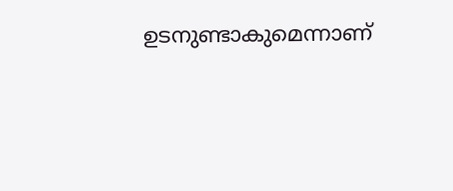ഉടനുണ്ടാകുമെന്നാണ്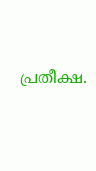പ്രതീക്ഷ.